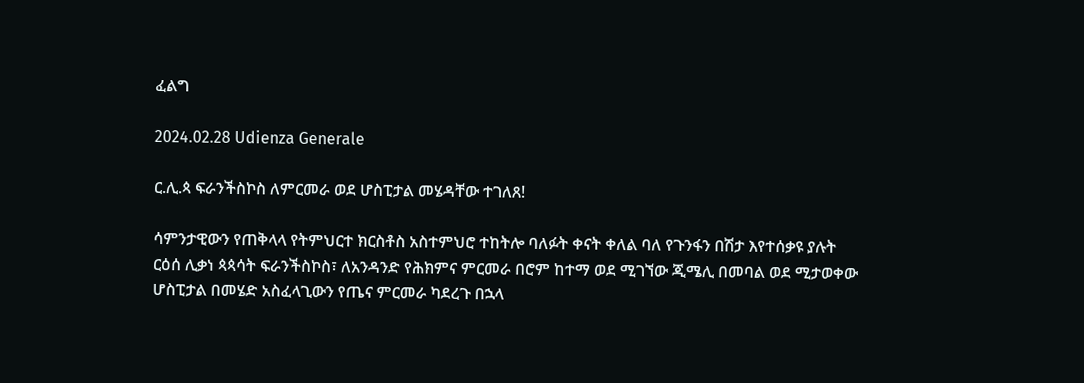ፈልግ

2024.02.28 Udienza Generale

ር.ሊ.ጳ ፍራንችስኮስ ለምርመራ ወደ ሆስፒታል መሄዳቸው ተገለጸ!

ሳምንታዊውን የጠቅላላ የትምህርተ ክርስቶስ አስተምህሮ ተከትሎ ባለፉት ቀናት ቀለል ባለ የጉንፋን በሽታ እየተሰቃዩ ያሉት ርዕሰ ሊቃነ ጳጳሳት ፍራንችስኮስ፣ ለአንዳንድ የሕክምና ምርመራ በሮም ከተማ ወደ ሚገኘው ጂሜሊ በመባል ወደ ሚታወቀው ሆስፒታል በመሄድ አስፈላጊውን የጤና ምርመራ ካደረጉ በኋላ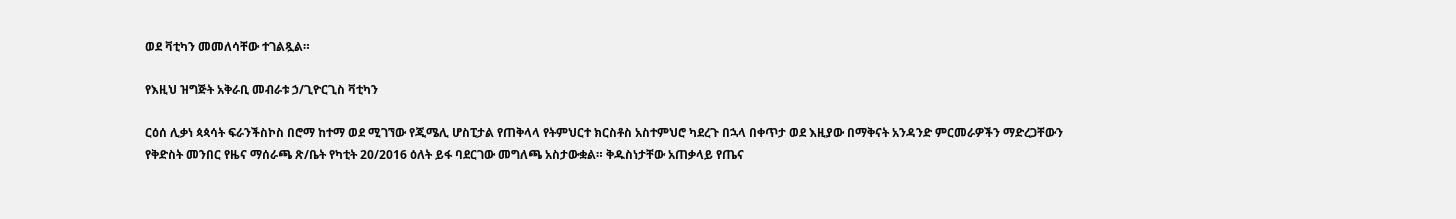ወደ ቫቲካን መመለሳቸው ተገልጿል።

የእዚህ ዝግጅት አቅራቢ መብራቱ ኃ/ጊዮርጊስ ቫቲካን

ርዕሰ ሊቃነ ጳጳሳት ፍራንችስኮስ በሮማ ከተማ ወደ ሚገኘው የጂሜሊ ሆስፒታል የጠቅላላ የትምህርተ ክርስቶስ አስተምህሮ ካደረጉ በኋላ በቀጥታ ወደ እዚያው በማቅናት አንዳንድ ምርመራዎችን ማድረጋቸውን የቅድስት መንበር የዜና ማሰራጫ ጽ/ቤት የካቲት 20/2016 ዕለት ይፋ ባደርገው መግለጫ አስታውቋል። ቅዱስነታቸው አጠቃላይ የጤና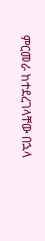ምርመራ ከተደረገላቸው በኋላ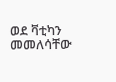ወደ ቫቲካን መመለሳቸው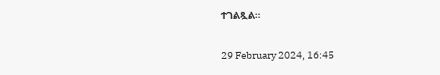ተገልጿል።

29 February 2024, 16:45